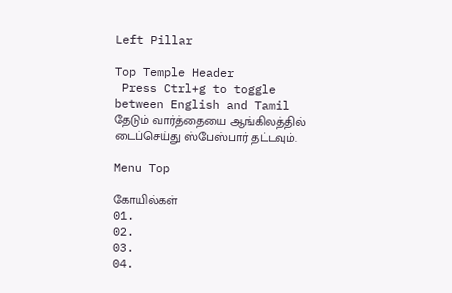Left Pillar

Top Temple Header
 Press Ctrl+g to toggle between English and Tamil
தேடும் வார்த்தையை ஆங்கிலத்தில் டைப்செய்து ஸ்பேஸ்பார் தட்டவும்.

Menu Top

கோயில்கள்
01.
02.
03.
04.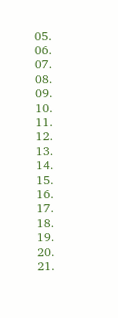05.
06.
07.
08.
09.
10.
11.
12.
13.
14.
15.
16.
17.
18.
19.
20.
21.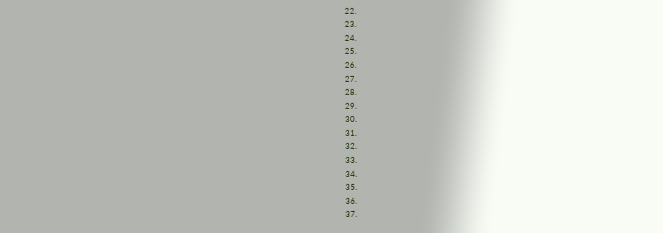22.
23.
24.
25.
26.
27.
28.
29.
30.
31.
32.
33.
34.
35.
36.
37.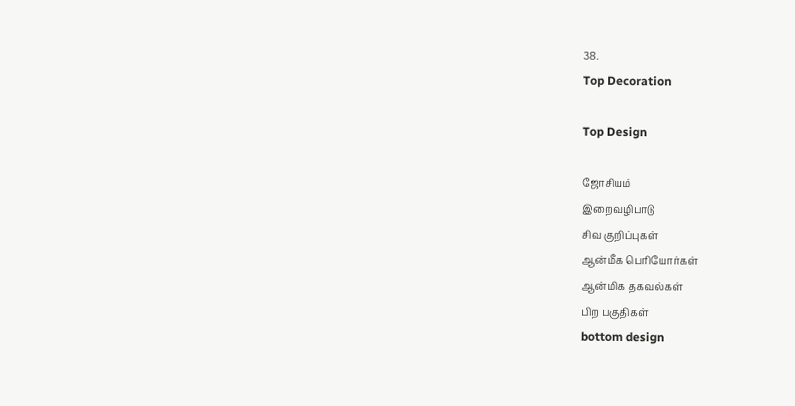38.
Top Decoration

Top Design

ஜோசியம்
இறைவழிபாடு
சிவ குறிப்புகள்
ஆன்மீக பெரியோர்கள்
ஆன்மிக தகவல்கள்
பிற பகுதிகள்
bottom design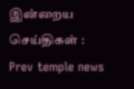இன்றைய செய்திகள் :
Prev temple news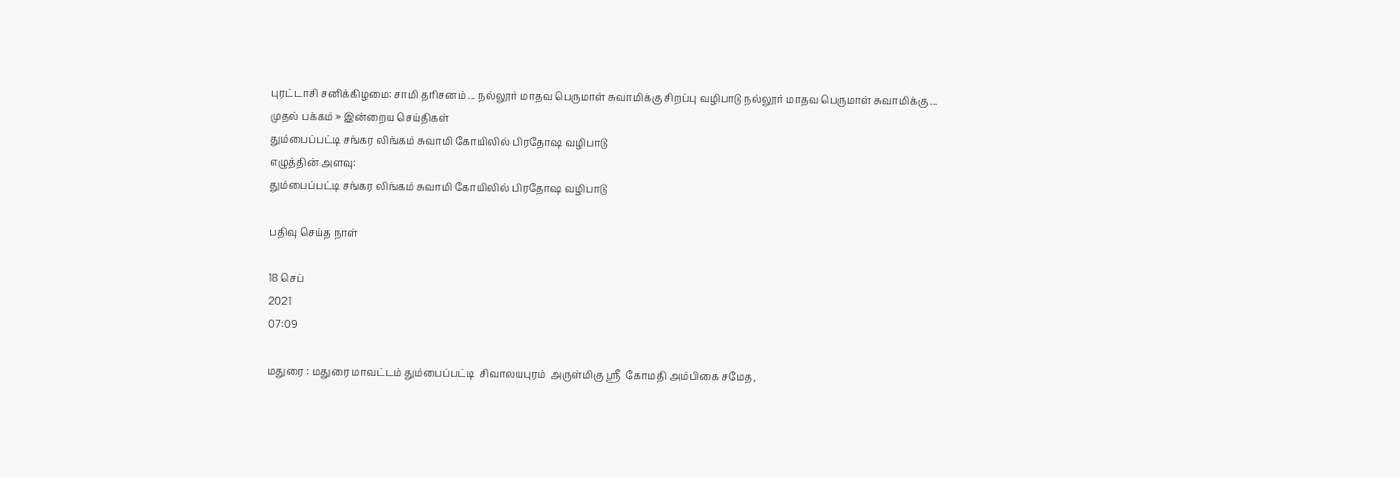புரட்டாசி சனிக்கிழமை: சாமி தரிசனம் ... நல்லூர் மாதவ பெருமாள் சுவாமிக்கு சிறப்பு வழிபாடு நல்லூர் மாதவ பெருமாள் சுவாமிக்கு ...
முதல் பக்கம் » இன்றைய செய்திகள்
தும்பைப்பட்டி சங்கர லிங்கம் சுவாமி கோயிலில் பிரதோஷ வழிபாடு
எழுத்தின் அளவு:
தும்பைப்பட்டி சங்கர லிங்கம் சுவாமி கோயிலில் பிரதோஷ வழிபாடு

பதிவு செய்த நாள்

18 செப்
2021
07:09

மதுரை : மதுரை மாவட்டம் தும்பைப்பட்டி  சிவாலயபுரம்  அருள்மிகு ஸ்ரீ  கோமதி அம்பிகை சமேத,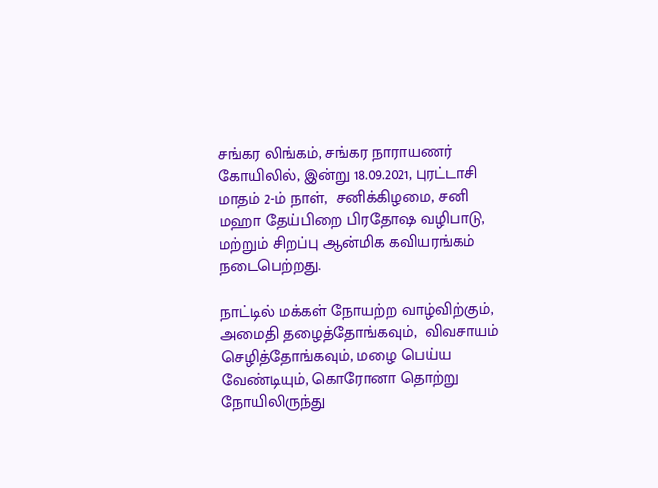சங்கர லிங்கம், சங்கர நாராயணர் கோயிலில், இன்று 18.09.2021, புரட்டாசி மாதம் 2-ம் நாள்,  சனிக்கிழமை, சனி மஹா தேய்பிறை பிரதோஷ வழிபாடு, மற்றும் சிறப்பு ஆன்மிக கவியரங்கம் நடைபெற்றது.

நாட்டில் மக்கள் நோயற்ற வாழ்விற்கும், அமைதி தழைத்தோங்கவும்,  விவசாயம் செழித்தோங்கவும், மழை பெய்ய வேண்டியும், கொரோனா தொற்று நோயிலிருந்து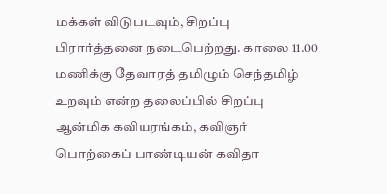மக்கள் விடுபடவும், சிறப்பு பிரார்த்தனை நடைபெற்றது. காலை 11.00 மணிக்கு தேவாரத் தமிழும் செந்தமிழ் உறவும் என்ற தலைப்பில் சிறப்பு ஆன்மிக கவியரங்கம், கவிஞர் பொற்கைப் பாண்டியன் கவிதா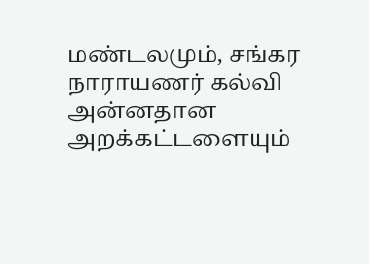மண்டலமும், சங்கர நாராயணர் கல்வி அன்னதான அறக்கட்டளையும்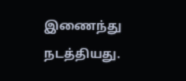இணைந்து நடத்தியது.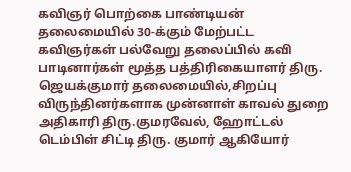கவிஞர் பொற்கை பாண்டியன் தலைமையில் 30-க்கும் மேற்பட்ட கவிஞர்கள் பல்வேறு தலைப்பில் கவி பாடினார்கள் மூத்த பத்திரிகையாளர் திரு. ஜெயக்குமார் தலைமையில்,சிறப்பு விருந்தினர்களாக முன்னாள் காவல் துறை அதிகாரி திரு.குமரவேல், ஹோட்டல் டெம்பிள் சிட்டி திரு. குமார் ஆகியோர்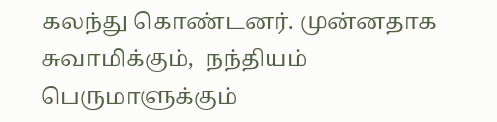கலந்து கொண்டனர். முன்னதாக  சுவாமிக்கும்,  நந்தியம் பெருமாளுக்கும்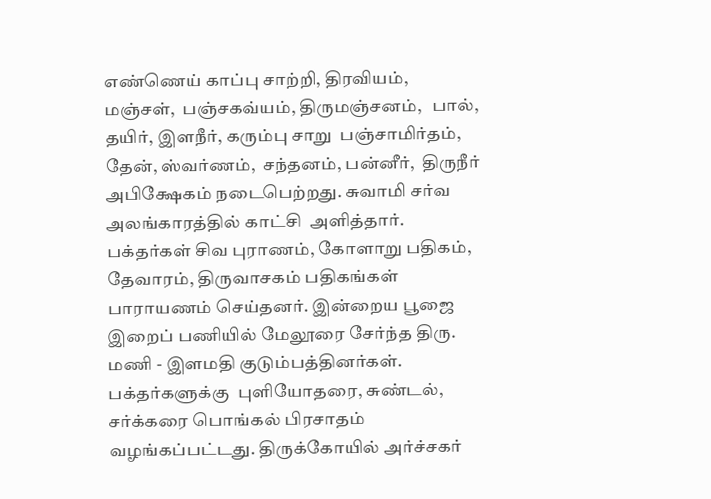எண்ணெய் காப்பு சாற்றி, திரவியம்,  மஞ்சள்,  பஞ்சகவ்யம், திருமஞ்சனம்,   பால்,  தயிர், இளநீர், கரும்பு சாறு  பஞ்சாமிர்தம், தேன், ஸ்வர்ணம்,  சந்தனம், பன்னீர்,  திருநீர் அபிக்ஷேகம் நடைபெற்றது. சுவாமி சர்வ அலங்காரத்தில் காட்சி  அளித்தார்.  பக்தர்கள் சிவ புராணம், கோளாறு பதிகம், தேவாரம், திருவாசகம் பதிகங்கள் பாராயணம் செய்தனர். இன்றைய பூஜை இறைப் பணியில் மேலூரை சேர்ந்த திரு. மணி - இளமதி குடும்பத்தினர்கள். பக்தர்களுக்கு  புளியோதரை, சுண்டல், சர்க்கரை பொங்கல் பிரசாதம் வழங்கப்பட்டது. திருக்கோயில் அர்ச்சகர்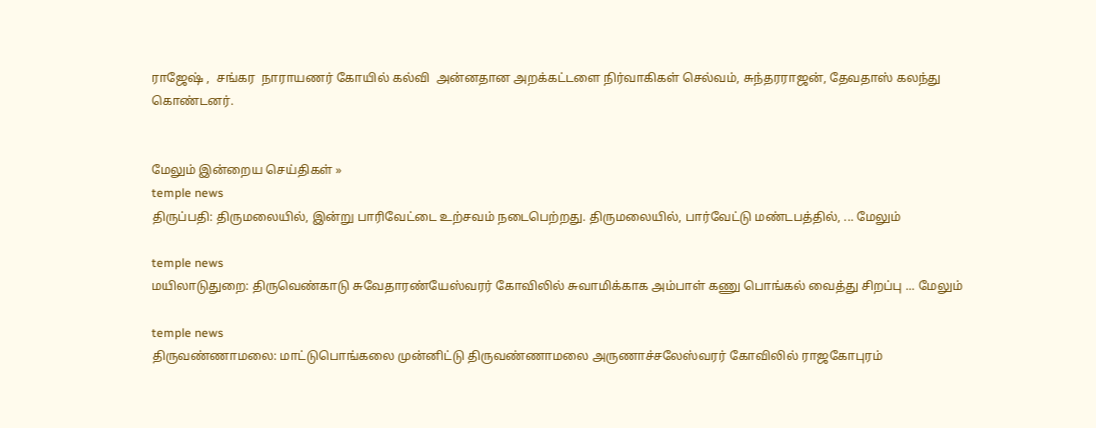ராஜேஷ் ,  சங்கர  நாராயணர் கோயில் கல்வி  அன்னதான அறக்கட்டளை நிர்வாகிகள் செல்வம், சுந்தரராஜன், தேவதாஸ் கலந்து  கொண்டனர்.


மேலும் இன்றைய செய்திகள் »
temple news
திருப்பதி: திருமலையில், இன்று பாரிவேட்டை உற்சவம் நடைபெற்றது. திருமலையில், பார்வேட்டு மண்டபத்தில், ... மேலும்

temple news
மயிலாடுதுறை: திருவெண்காடு சுவேதாரண்யேஸ்வரர் கோவிலில் சுவாமிக்காக அம்பாள் கணு பொங்கல் வைத்து சிறப்பு ... மேலும்

temple news
திருவண்ணாமலை: மாட்டுபொங்கலை முன்னிட்டு திருவண்ணாமலை அருணாச்சலேஸ்வரர் கோவிலில் ராஜகோபுரம்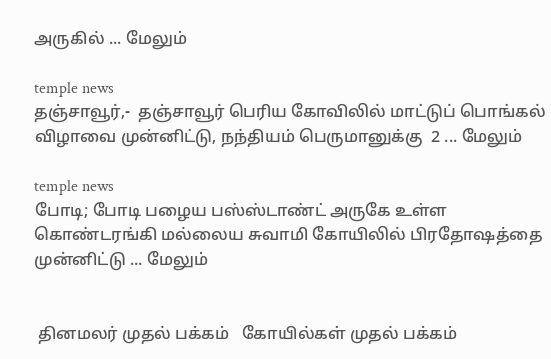அருகில் ... மேலும்

temple news
தஞ்சாவூர்,-  தஞ்சாவூர் பெரிய கோவிலில் மாட்டுப் பொங்கல் விழாவை முன்னிட்டு, நந்தியம் பெருமானுக்கு  2 ... மேலும்

temple news
போடி; போடி பழைய பஸ்ஸ்டாண்ட் அருகே உள்ள கொண்டரங்கி மல்லைய சுவாமி கோயிலில் பிரதோஷத்தை முன்னிட்டு ... மேலும்


 தினமலர் முதல் பக்கம்   கோயில்கள் முதல் பக்கம்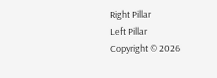Right Pillar
Left Pillar
Copyright © 2026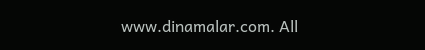www.dinamalar.com. All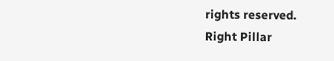rights reserved.
Right Pillar